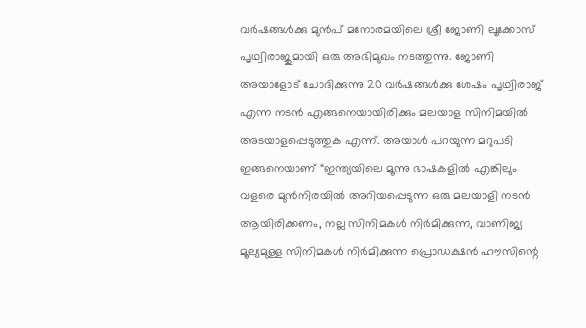വർഷങ്ങൾക്കു മുൻപ് മനോരമയിലെ ശ്രീ ജോണി ലൂക്കോസ് പൃഥ്വിരാജുമായി ഒരു അഭിമുഖം നടത്തുന്നു. ജോണി അയാളോട് ചോദിക്കുന്നു 20 വർഷങ്ങൾക്കു ശേഷം പൃഥ്വിരാജ് എന്ന നടൻ എങ്ങനെയായിരിക്കും മലയാള സിനിമയിൽ അടയാളപ്പെടുത്തുക എന്ന്. അയാൾ പറയുന്ന മറുപടി ഇങ്ങനെയാണ് “ഇന്ത്യയിലെ മൂന്നു ഭാഷകളിൽ എങ്കിലും വളരെ മുൻനിരയിൽ അറിയപ്പെടുന്ന ഒരു മലയാളി നടൻ ആയിരിക്കണം, നല്ല സിനിമകൾ നിർമിക്കുന്ന, വാണിജ്യ മൂല്യമുള്ള സിനിമകൾ നിർമിക്കുന്ന പ്രൊഡക്ഷൻ ഹൗസിന്റെ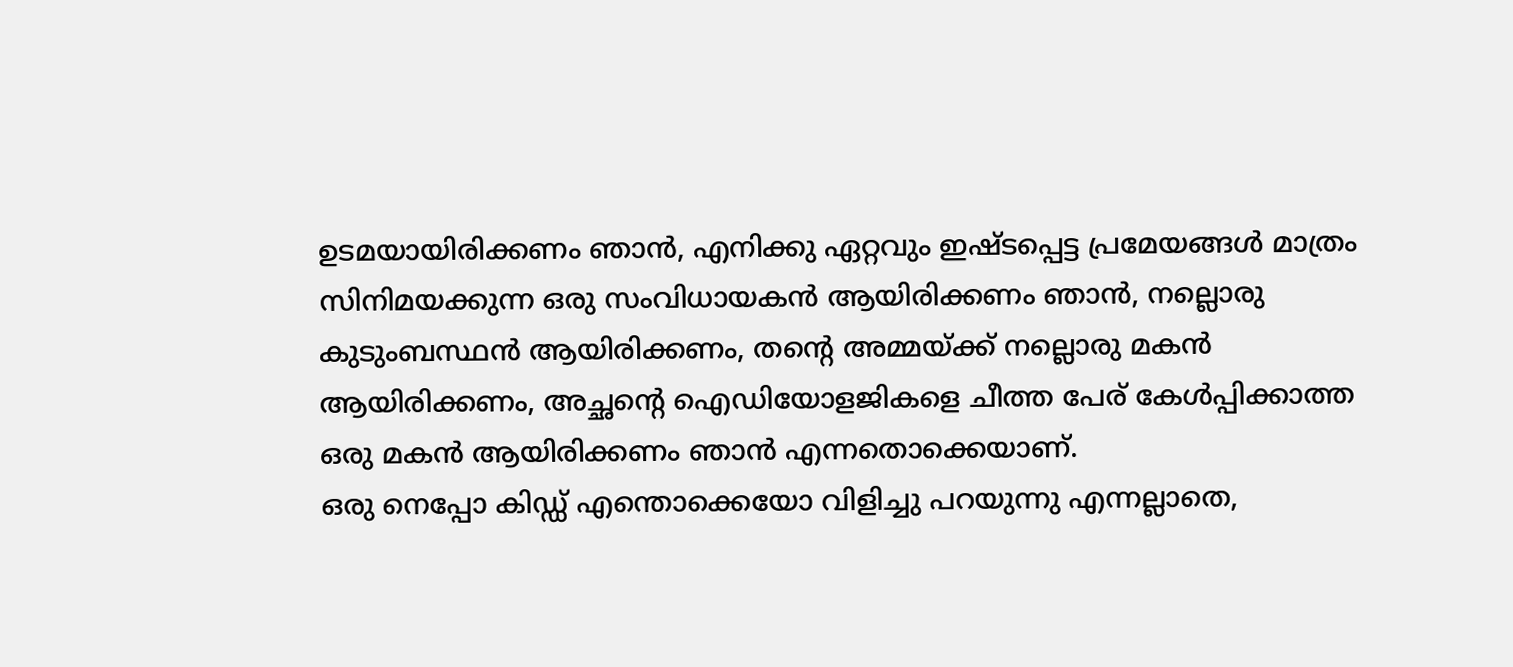ഉടമയായിരിക്കണം ഞാൻ, എനിക്കു ഏറ്റവും ഇഷ്ടപ്പെട്ട പ്രമേയങ്ങൾ മാത്രം സിനിമയക്കുന്ന ഒരു സംവിധായകൻ ആയിരിക്കണം ഞാൻ, നല്ലൊരു കുടുംബസ്ഥൻ ആയിരിക്കണം, തന്റെ അമ്മയ്ക്ക് നല്ലൊരു മകൻ ആയിരിക്കണം, അച്ഛന്റെ ഐഡിയോളജികളെ ചീത്ത പേര് കേൾപ്പിക്കാത്ത ഒരു മകൻ ആയിരിക്കണം ഞാൻ എന്നതൊക്കെയാണ്.
ഒരു നെപ്പോ കിഡ്ഡ് എന്തൊക്കെയോ വിളിച്ചു പറയുന്നു എന്നല്ലാതെ,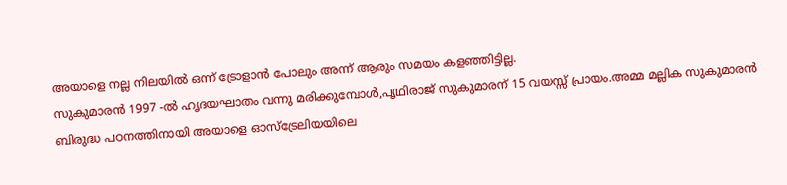അയാളെ നല്ല നിലയിൽ ഒന്ന് ട്രോളാൻ പോലും അന്ന് ആരും സമയം കളഞ്ഞിട്ടില്ല.
സുകുമാരൻ 1997 -ൽ ഹൃദയഘാതം വന്നു മരിക്കുമ്പോൾ,പൃഥിരാജ് സുകുമാരന് 15 വയസ്സ് പ്രായം.അമ്മ മല്ലിക സുകുമാരൻ ബിരുദ്ധ പഠനത്തിനായി അയാളെ ഓസ്ട്രേലിയയിലെ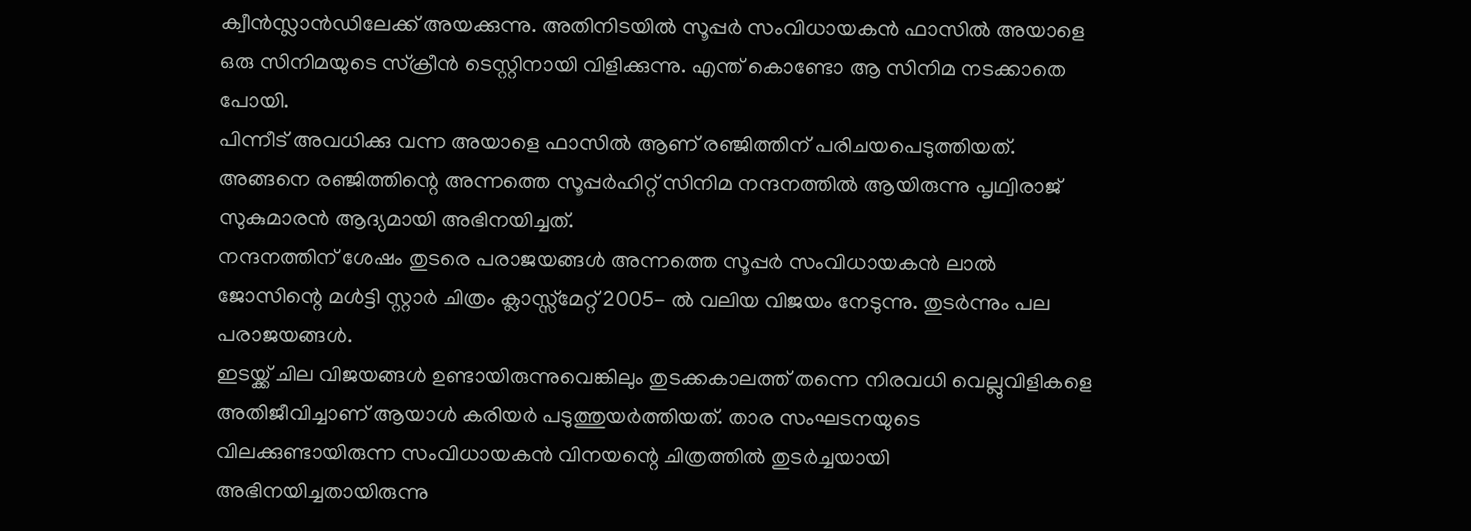ക്വീൻസ്ലാൻഡിലേക്ക് അയക്കുന്നു. അതിനിടയിൽ സൂപ്പർ സംവിധായകൻ ഫാസിൽ അയാളെ ഒരു സിനിമയുടെ സ്ക്രീൻ ടെസ്റ്റിനായി വിളിക്കുന്നു. എന്ത് കൊണ്ടോ ആ സിനിമ നടക്കാതെ പോയി.
പിന്നീട് അവധിക്കു വന്ന അയാളെ ഫാസിൽ ആണ് രഞ്ജിത്തിന് പരിചയപെടുത്തിയത്. അങ്ങനെ രഞ്ജിത്തിന്റെ അന്നത്തെ സൂപ്പർഹിറ്റ് സിനിമ നന്ദനത്തിൽ ആയിരുന്നു പൃഥ്വിരാജ് സുകുമാരൻ ആദ്യമായി അഭിനയിച്ചത്.
നന്ദനത്തിന് ശേഷം തുടരെ പരാജയങ്ങൾ അന്നത്തെ സൂപ്പർ സംവിധായകൻ ലാൽ ജോസിന്റെ മൾട്ടി സ്റ്റാർ ചിത്രം ക്ലാസ്സ്മേറ്റ് 2005- ൽ വലിയ വിജയം നേടുന്നു. തുടർന്നും പല പരാജയങ്ങൾ.
ഇടയ്ക്ക് ചില വിജയങ്ങൾ ഉണ്ടായിരുന്നുവെങ്കിലും തുടക്കകാലത്ത് തന്നെ നിരവധി വെല്ലുവിളികളെ അതിജീവിച്ചാണ് ആയാൾ കരിയർ പടുത്തുയർത്തിയത്. താര സംഘടനയുടെ വിലക്കുണ്ടായിരുന്ന സംവിധായകൻ വിനയന്റെ ചിത്രത്തിൽ തുടർച്ചയായി അഭിനയിച്ചതായിരുന്നു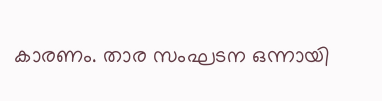കാരണം. താര സംഘടന ഒന്നായി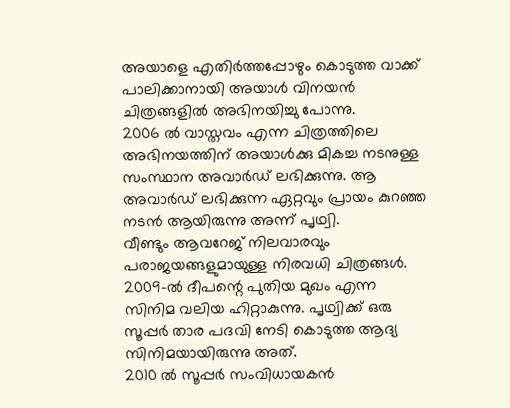അയാളെ എതിർത്തപ്പോഴും കൊടുത്ത വാക്ക് പാലിക്കാനായി അയാൾ വിനയൻ ചിത്രങ്ങളിൽ അഭിനയിച്ചു പോന്നു.
2006 ൽ വാസ്തവം എന്ന ചിത്രത്തിലെ അഭിനയത്തിന് അയാൾക്കു മികച്ച നടനുള്ള സംസ്ഥാന അവാർഡ് ലഭിക്കുന്നു. ആ അവാർഡ് ലഭിക്കുന്ന ഏറ്റവും പ്രായം കുറഞ്ഞ നടൻ ആയിരുന്നു അന്ന് പൃഥ്വി.
വീണ്ടും ആവറേജ് നിലവാരവും പരാജയങ്ങളുമായുള്ള നിരവധി ചിത്രങ്ങൾ. 2009-ൽ ദീപന്റെ പുതിയ മുഖം എന്ന സിനിമ വലിയ ഹിറ്റാകുന്നു. പൃഥ്വിക്ക് ഒരു സൂപ്പർ താര പദവി നേടി കൊടുത്ത ആദ്യ സിനിമയായിരുന്നു അത്.
2010 ൽ സൂപ്പർ സംവിധായകൻ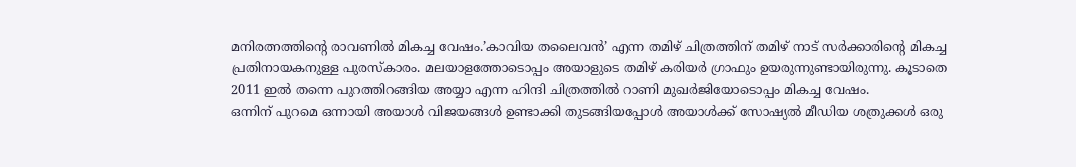മനിരത്നത്തിന്റെ രാവണിൽ മികച്ച വേഷം.’കാവിയ തലൈവൻ’ എന്ന തമിഴ് ചിത്രത്തിന് തമിഴ് നാട് സർക്കാരിന്റെ മികച്ച പ്രതിനായകനുള്ള പുരസ്കാരം. മലയാളത്തോടൊപ്പം അയാളുടെ തമിഴ് കരിയർ ഗ്രാഫും ഉയരുന്നുണ്ടായിരുന്നു. കൂടാതെ 2011 ഇൽ തന്നെ പുറത്തിറങ്ങിയ അയ്യാ എന്ന ഹിന്ദി ചിത്രത്തിൽ റാണി മുഖർജിയോടൊപ്പം മികച്ച വേഷം.
ഒന്നിന് പുറമെ ഒന്നായി അയാൾ വിജയങ്ങൾ ഉണ്ടാക്കി തുടങ്ങിയപ്പോൾ അയാൾക്ക് സോഷ്യൽ മീഡിയ ശത്രുക്കൾ ഒരു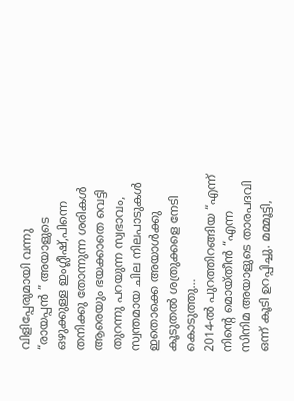വിളിപ്പേരുമായി വന്നു “രായപ്പൻ ” അയാളുടെ ഒഴുക്കുള്ള ഇംഗ്ലീഷ്,പിന്നെ തനിക്കു തോന്നുന്ന ശരികൾ ആരെയും ഭയക്കാതെ വെട്ടി തുറന്നു പറയുന്ന സ്വഭാവം, സ്വന്തമായ ചില നിലപാടുകൾ ഇതൊക്കെ അയാൾക്കു കൂടുതൽ ശത്രുക്കളെ നേടി കൊടുത്തു…
2014-ൽ പുറത്തിറങ്ങിയ “എന്ന് നിന്റെ മൊയ്തീൻ “എന്ന സിനിമ അയാളുടെ താരപദവി ഒന്ന് കൂടി ഉറപ്പിച്ചു. മമ്മൂട്ടി,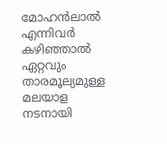മോഹൻലാൽ എന്നിവർ കഴിഞ്ഞാൽ ഏറ്റവും താരമൂല്യമുള്ള മലയാള നടനായി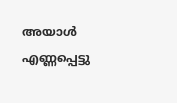അയാൾ എണ്ണപ്പെട്ടു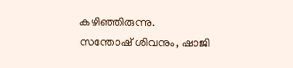കഴിഞ്ഞിരുന്നു.
സന്തോഷ് ശിവനും, ഷാജി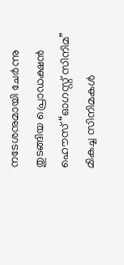നടേശനുമായി ചേർന്നു തുടങ്ങിയ പ്രൊഡക്ഷൻ ഹൌസ് “ഓഗസ്റ്റ് സിനിമ” മികച്ച സിനിമകൾ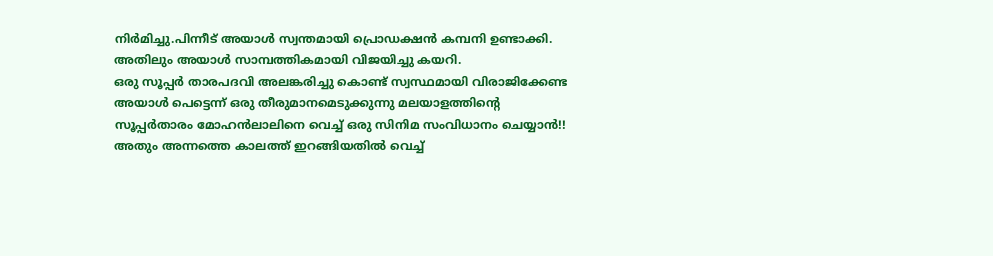നിർമിച്ചു.പിന്നീട് അയാൾ സ്വന്തമായി പ്രൊഡക്ഷൻ കമ്പനി ഉണ്ടാക്കി. അതിലും അയാൾ സാമ്പത്തികമായി വിജയിച്ചു കയറി.
ഒരു സൂപ്പർ താരപദവി അലങ്കരിച്ചു കൊണ്ട് സ്വസ്ഥമായി വിരാജിക്കേണ്ട അയാൾ പെട്ടെന്ന് ഒരു തീരുമാനമെടുക്കുന്നു മലയാളത്തിന്റെ സൂപ്പർതാരം മോഹൻലാലിനെ വെച്ച് ഒരു സിനിമ സംവിധാനം ചെയ്യാൻ!! അതും അന്നത്തെ കാലത്ത് ഇറങ്ങിയതിൽ വെച്ച്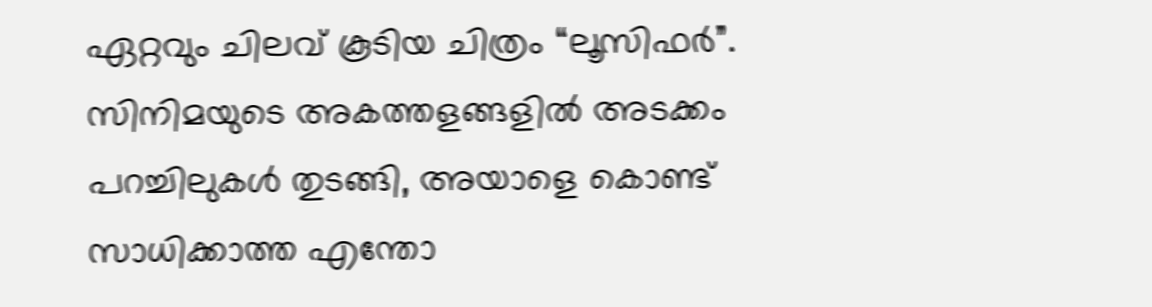ഏറ്റവും ചിലവ് കൂടിയ ചിത്രം “ലൂസിഫർ”. സിനിമയുടെ അകത്തളങ്ങളിൽ അടക്കം പറച്ചിലുകൾ തുടങ്ങി, അയാളെ കൊണ്ട് സാധിക്കാത്ത എന്തോ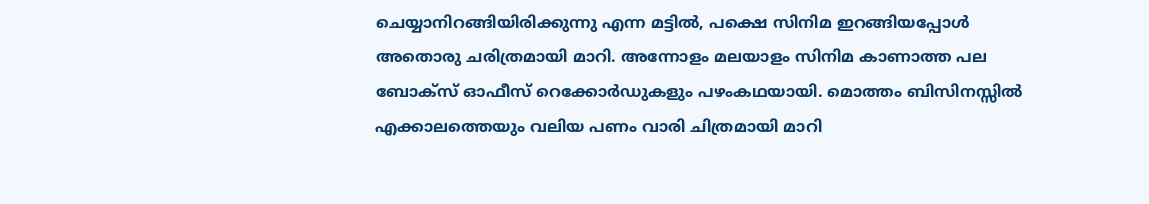ചെയ്യാനിറങ്ങിയിരിക്കുന്നു എന്ന മട്ടിൽ, പക്ഷെ സിനിമ ഇറങ്ങിയപ്പോൾ അതൊരു ചരിത്രമായി മാറി. അന്നോളം മലയാളം സിനിമ കാണാത്ത പല ബോക്സ് ഓഫീസ് റെക്കോർഡുകളും പഴംകഥയായി. മൊത്തം ബിസിനസ്സിൽ എക്കാലത്തെയും വലിയ പണം വാരി ചിത്രമായി മാറി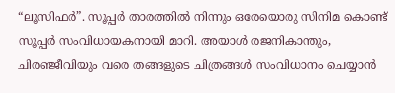“ലൂസിഫർ”. സൂപ്പർ താരത്തിൽ നിന്നും ഒരേയൊരു സിനിമ കൊണ്ട് സൂപ്പർ സംവിധായകനായി മാറി. അയാൾ രജനികാന്തും, ചിരഞ്ജീവിയും വരെ തങ്ങളുടെ ചിത്രങ്ങൾ സംവിധാനം ചെയ്യാൻ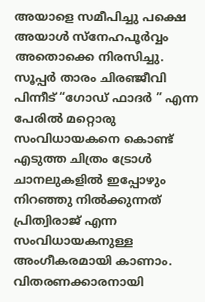അയാളെ സമീപിച്ചു പക്ഷെ അയാൾ സ്നേഹപൂർവ്വം അതൊക്കെ നിരസിച്ചു. സൂപ്പർ താരം ചിരഞ്ജീവി പിന്നീട് “ഗോഡ് ഫാദർ ” എന്ന പേരിൽ മറ്റൊരു സംവിധായകനെ കൊണ്ട് എടുത്ത ചിത്രം ട്രോൾ ചാനലുകളിൽ ഇപ്പോഴും നിറഞ്ഞു നിൽക്കുന്നത് പ്രിത്വിരാജ് എന്ന സംവിധായകനുള്ള അംഗീകരമായി കാണാം.
വിതരണക്കാരനായി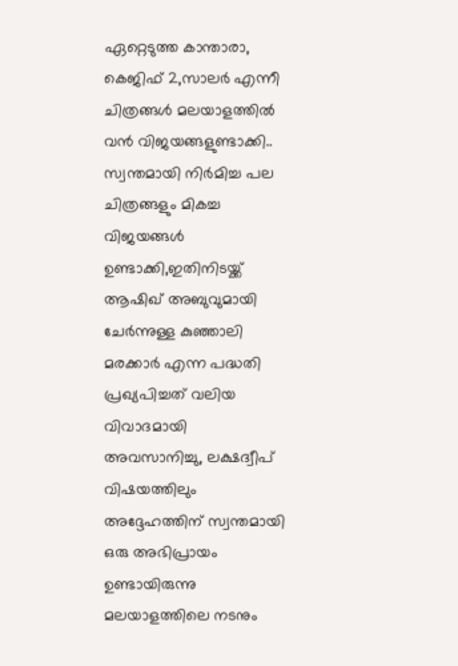ഏറ്റെടുത്ത കാന്താരാ, കെജിഫ് 2,സാലർ എന്നീ ചിത്രങ്ങൾ മലയാളത്തിൽ വൻ വിജയങ്ങളുണ്ടാക്കി..
സ്വന്തമായി നിർമിച്ച പല ചിത്രങ്ങളും മികച്ച വിജയങ്ങൾ ഉണ്ടാക്കി,ഇതിനിടയ്ക്ക് ആഷിഖ് അബുവുമായി ചേർന്നുള്ള കുഞ്ഞാലി മരക്കാർ എന്ന പദ്ധതി പ്രഖ്യപിച്ചത് വലിയ വിവാദമായി അവസാനിച്ചു, ലക്ഷദ്വീപ് വിഷയത്തിലും അദ്ദേഹത്തിന് സ്വന്തമായി ഒരു അഭിപ്രായം ഉണ്ടായിരുന്നു മലയാളത്തിലെ നടനും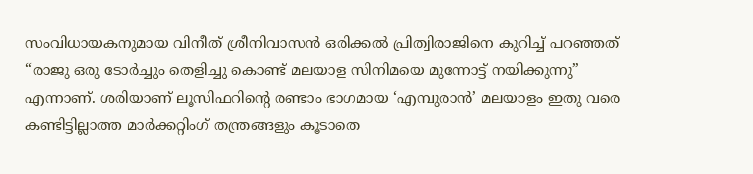സംവിധായകനുമായ വിനീത് ശ്രീനിവാസൻ ഒരിക്കൽ പ്രിത്വിരാജിനെ കുറിച്ച് പറഞ്ഞത് “രാജു ഒരു ടോർച്ചും തെളിച്ചു കൊണ്ട് മലയാള സിനിമയെ മുന്നോട്ട് നയിക്കുന്നു” എന്നാണ്. ശരിയാണ് ലൂസിഫറിന്റെ രണ്ടാം ഭാഗമായ ‘എമ്പുരാൻ’ മലയാളം ഇതു വരെ കണ്ടിട്ടില്ലാത്ത മാർക്കറ്റിംഗ് തന്ത്രങ്ങളും കൂടാതെ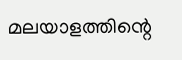മലയാളത്തിന്റെ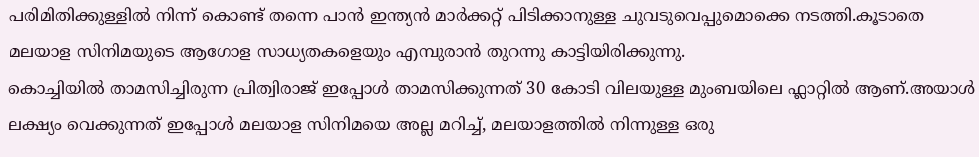പരിമിതിക്കുള്ളിൽ നിന്ന് കൊണ്ട് തന്നെ പാൻ ഇന്ത്യൻ മാർക്കറ്റ് പിടിക്കാനുള്ള ചുവടുവെപ്പുമൊക്കെ നടത്തി.കൂടാതെ മലയാള സിനിമയുടെ ആഗോള സാധ്യതകളെയും എമ്പുരാൻ തുറന്നു കാട്ടിയിരിക്കുന്നു.
കൊച്ചിയിൽ താമസിച്ചിരുന്ന പ്രിത്വിരാജ് ഇപ്പോൾ താമസിക്കുന്നത് 30 കോടി വിലയുള്ള മുംബയിലെ ഫ്ലാറ്റിൽ ആണ്.അയാൾ ലക്ഷ്യം വെക്കുന്നത് ഇപ്പോൾ മലയാള സിനിമയെ അല്ല മറിച്ച്, മലയാളത്തിൽ നിന്നുള്ള ഒരു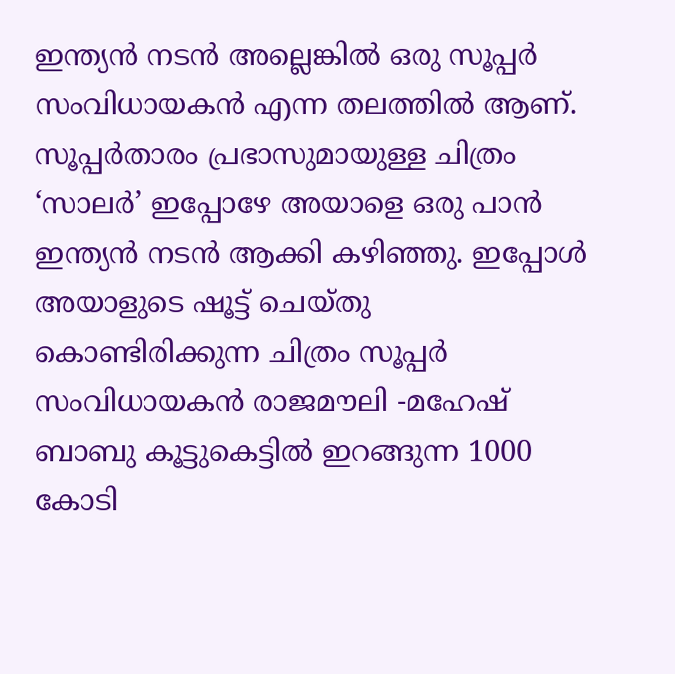ഇന്ത്യൻ നടൻ അല്ലെങ്കിൽ ഒരു സൂപ്പർ സംവിധായകൻ എന്ന തലത്തിൽ ആണ്.
സൂപ്പർതാരം പ്രഭാസുമായുള്ള ചിത്രം ‘സാലർ’ ഇപ്പോഴേ അയാളെ ഒരു പാൻ ഇന്ത്യൻ നടൻ ആക്കി കഴിഞ്ഞു. ഇപ്പോൾ അയാളുടെ ഷൂട്ട് ചെയ്തു കൊണ്ടിരിക്കുന്ന ചിത്രം സൂപ്പർ സംവിധായകൻ രാജമൗലി -മഹേഷ് ബാബു കൂട്ടുകെട്ടിൽ ഇറങ്ങുന്ന 1000 കോടി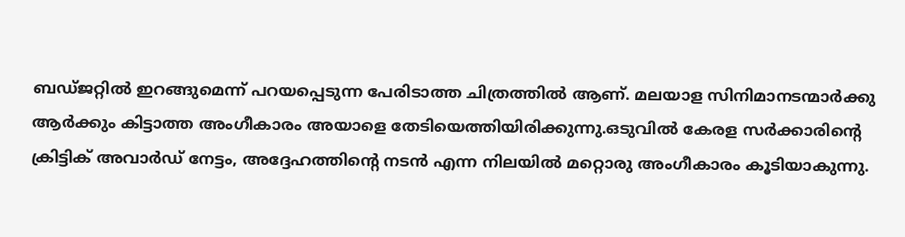ബഡ്ജറ്റിൽ ഇറങ്ങുമെന്ന് പറയപ്പെടുന്ന പേരിടാത്ത ചിത്രത്തിൽ ആണ്. മലയാള സിനിമാനടന്മാർക്കു ആർക്കും കിട്ടാത്ത അംഗീകാരം അയാളെ തേടിയെത്തിയിരിക്കുന്നു.ഒടുവിൽ കേരള സർക്കാരിന്റെ ക്രിട്ടിക് അവാർഡ് നേട്ടം, അദ്ദേഹത്തിന്റെ നടൻ എന്ന നിലയിൽ മറ്റൊരു അംഗീകാരം കൂടിയാകുന്നു.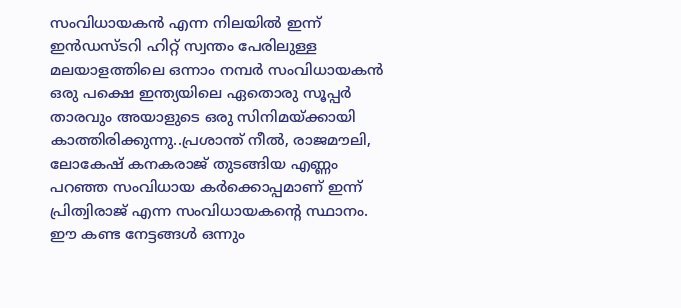സംവിധായകൻ എന്ന നിലയിൽ ഇന്ന് ഇൻഡസ്ടറി ഹിറ്റ് സ്വന്തം പേരിലുള്ള മലയാളത്തിലെ ഒന്നാം നമ്പർ സംവിധായകൻ ഒരു പക്ഷെ ഇന്ത്യയിലെ ഏതൊരു സൂപ്പർ താരവും അയാളുടെ ഒരു സിനിമയ്ക്കായി കാത്തിരിക്കുന്നു..പ്രശാന്ത് നീൽ, രാജമൗലി, ലോകേഷ് കനകരാജ് തുടങ്ങിയ എണ്ണം പറഞ്ഞ സംവിധായ കർക്കൊപ്പമാണ് ഇന്ന് പ്രിത്വിരാജ് എന്ന സംവിധായകന്റെ സ്ഥാനം.
ഈ കണ്ട നേട്ടങ്ങൾ ഒന്നും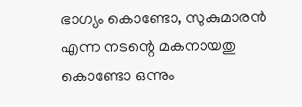ഭാഗ്യം കൊണ്ടോ, സുകുമാരൻ എന്ന നടന്റെ മകനായതു കൊണ്ടോ ഒന്നും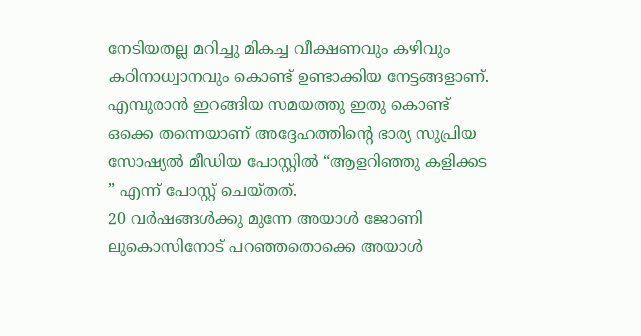നേടിയതല്ല മറിച്ചു മികച്ച വീക്ഷണവും കഴിവും കഠിനാധ്വാനവും കൊണ്ട് ഉണ്ടാക്കിയ നേട്ടങ്ങളാണ്.
എമ്പുരാൻ ഇറങ്ങിയ സമയത്തു ഇതു കൊണ്ട് ഒക്കെ തന്നെയാണ് അദ്ദേഹത്തിന്റെ ഭാര്യ സുപ്രിയ സോഷ്യൽ മീഡിയ പോസ്റ്റിൽ “ആളറിഞ്ഞു കളിക്കട ” എന്ന് പോസ്റ്റ് ചെയ്തത്.
20 വർഷങ്ങൾക്കു മുന്നേ അയാൾ ജോണി ലുകൊസിനോട് പറഞ്ഞതൊക്കെ അയാൾ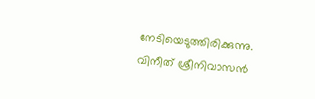നേടിയെടുത്തിരിക്കുന്നു. വിനീത് ശ്രീനിവാസൻ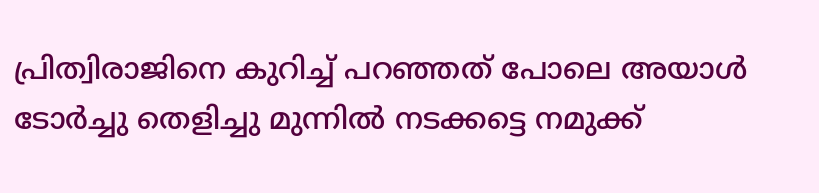പ്രിത്വിരാജിനെ കുറിച്ച് പറഞ്ഞത് പോലെ അയാൾ ടോർച്ചു തെളിച്ചു മുന്നിൽ നടക്കട്ടെ നമുക്ക്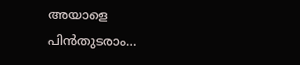അയാളെ പിൻതുടരാം…